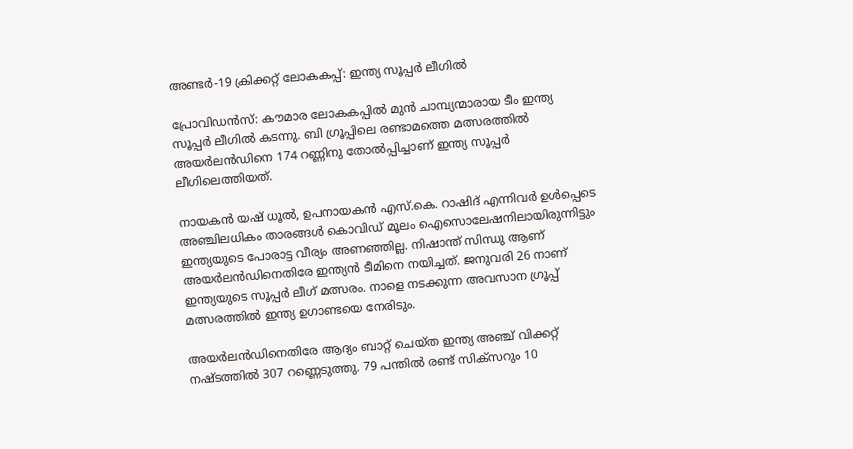അണ്ടര്‍-19 ക്രിക്കറ്റ് ലോകകപ്പ്: ഇന്ത്യ സൂപ്പര്‍ ലീഗില്‍

പ്രോവിഡന്‍സ്: കൗമാര ലോകകപ്പില്‍ മുന്‍ ചാമ്പ്യന്മാരായ ടീം ഇന്ത്യ സൂപ്പര്‍ ലീഗില്‍ കടന്നു. ബി ഗ്രൂപ്പിലെ രണ്ടാമത്തെ മത്സരത്തില്‍ അയര്‍ലന്‍ഡിനെ 174 റണ്ണിനു തോല്‍പ്പിച്ചാണ് ഇന്ത്യ സൂപ്പര്‍ ലീഗിലെത്തിയത്.

നായകന്‍ യഷ് ധൂല്‍, ഉപനായകന്‍ എസ്.കെ. റാഷിദ് എന്നിവര്‍ ഉള്‍പ്പെടെ അഞ്ചിലധികം താരങ്ങള്‍ കൊവിഡ് മൂലം ഐസൊലേഷനിലായിരുന്നിട്ടും ഇന്ത്യയുടെ പോരാട്ട വീര്യം അണഞ്ഞില്ല. നിഷാന്ത് സിന്ധു ആണ് അയര്‍ലന്‍ഡിനെതിരേ ഇന്ത്യന്‍ ടീമിനെ നയിച്ചത്. ജനുവരി 26 നാണ് ഇന്ത്യയുടെ സൂപ്പര്‍ ലീഗ് മത്സരം. നാളെ നടക്കുന്ന അവസാന ഗ്രൂപ്പ് മത്സരത്തില്‍ ഇന്ത്യ ഉഗാണ്ടയെ നേരിടും.

അയര്‍ലന്‍ഡിനെതിരേ ആദ്യം ബാറ്റ് ചെയ്ത ഇന്ത്യ അഞ്ച് വിക്കറ്റ് നഷ്ടത്തില്‍ 307 റണ്ണെടുത്തു. 79 പന്തില്‍ രണ്ട് സിക്സറും 10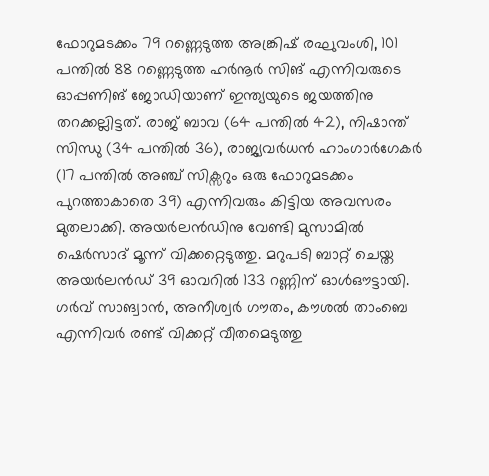ഫോറുമടക്കം 79 റണ്ണെടുത്ത അങ്ക്രിഷ് രഘുവംശി, 101 പന്തില്‍ 88 റണ്ണെടുത്ത ഹര്‍നൂര്‍ സിങ് എന്നിവരുടെ ഓപ്പണിങ് ജോഡിയാണ് ഇന്ത്യയുടെ ജയത്തിനു തറക്കല്ലിട്ടത്. രാജ് ബാവ (64 പന്തില്‍ 42), നിഷാന്ത് സിന്ധു (34 പന്തില്‍ 36), രാജ്യവര്‍ധന്‍ ഹാംഗാര്‍ഗേകര്‍ (17 പന്തില്‍ അഞ്ച് സിക്സറും ഒരു ഫോറുമടക്കം പുറത്താകാതെ 39) എന്നിവരും കിട്ടിയ അവസരം മുതലാക്കി. അയര്‍ലന്‍ഡിനു വേണ്ടി മുസാമില്‍ ഷെര്‍സാദ് മൂന്ന് വിക്കറ്റെടുത്തു. മറുപടി ബാറ്റ് ചെയ്ത അയര്‍ലന്‍ഡ് 39 ഓവറില്‍ 133 റണ്ണിന് ഓള്‍ഔട്ടായി. ഗര്‍വ് സാങ്വാന്‍, അനീശ്വര്‍ ഗൗതം, കൗശല്‍ താംബെ എന്നിവര്‍ രണ്ട് വിക്കറ്റ് വീതമെടുത്തു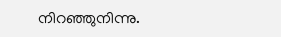നിറഞ്ഞുനിന്നു.